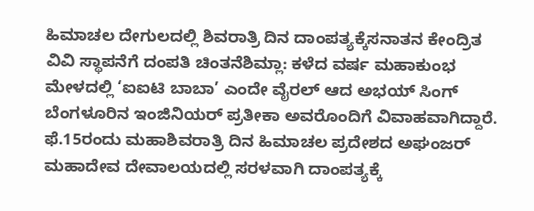ಹಿಮಾಚಲ ದೇಗುಲದಲ್ಲಿ ಶಿವರಾತ್ರಿ ದಿನ ದಾಂಪತ್ಯಕ್ಕೆಸನಾತನ ಕೇಂದ್ರಿತ ವಿವಿ ಸ್ಥಾಪನೆಗೆ ದಂಪತಿ ಚಿಂತನೆಶಿಮ್ಲಾ: ಕಳೆದ ವರ್ಷ ಮಹಾಕುಂಭ ಮೇಳದಲ್ಲಿ ‘ಐಐಟಿ ಬಾಬಾ’ ಎಂದೇ ವೈರಲ್ ಆದ ಅಭಯ್ ಸಿಂಗ್ ಬೆಂಗಳೂರಿನ ಇಂಜಿನಿಯರ್ ಪ್ರತೀಕಾ ಅವರೊಂದಿಗೆ ವಿವಾಹವಾಗಿದ್ದಾರೆ. ಫೆ.15ರಂದು ಮಹಾಶಿವರಾತ್ರಿ ದಿನ ಹಿಮಾಚಲ ಪ್ರದೇಶದ ಅಘಂಜರ್ ಮಹಾದೇವ ದೇವಾಲಯದಲ್ಲಿ ಸರಳವಾಗಿ ದಾಂಪತ್ಯಕ್ಕೆ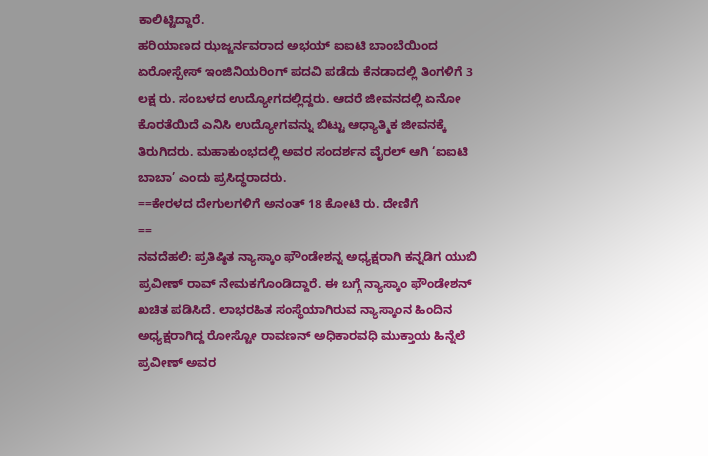ಕಾಲಿಟ್ಟಿದ್ದಾರೆ.
ಹರಿಯಾಣದ ಝಜ್ಜರ್ನವರಾದ ಅಭಯ್ ಐಐಟಿ ಬಾಂಬೆಯಿಂದ ಏರೋಸ್ಪೇಸ್ ಇಂಜಿನಿಯರಿಂಗ್ ಪದವಿ ಪಡೆದು ಕೆನಡಾದಲ್ಲಿ ತಿಂಗಳಿಗೆ 3 ಲಕ್ಷ ರು. ಸಂಬಳದ ಉದ್ಯೋಗದಲ್ಲಿದ್ದರು. ಆದರೆ ಜೀವನದಲ್ಲಿ ಏನೋ ಕೊರತೆಯಿದೆ ಎನಿಸಿ ಉದ್ಯೋಗವನ್ನು ಬಿಟ್ಟು ಆಧ್ಯಾತ್ಮಿಕ ಜೀವನಕ್ಕೆ ತಿರುಗಿದರು. ಮಹಾಕುಂಭದಲ್ಲಿ ಅವರ ಸಂದರ್ಶನ ವೈರಲ್ ಆಗಿ ‘ಐಐಟಿ ಬಾಬಾ’ ಎಂದು ಪ್ರಸಿದ್ಧರಾದರು.
==ಕೇರಳದ ದೇಗುಲಗಳಿಗೆ ಅನಂತ್ 18 ಕೋಟಿ ರು. ದೇಣಿಗೆ
==
ನವದೆಹಲಿ: ಪ್ರತಿಷ್ಠಿತ ನ್ಯಾಸ್ಕಾಂ ಫೌಂಡೇಶನ್ನ ಅಧ್ಯಕ್ಷರಾಗಿ ಕನ್ನಡಿಗ ಯುಬಿ ಪ್ರವೀಣ್ ರಾವ್ ನೇಮಕಗೊಂಡಿದ್ದಾರೆ. ಈ ಬಗ್ಗೆ ನ್ಯಾಸ್ಕಾಂ ಫೌಂಡೇಶನ್ ಖಚಿತ ಪಡಿಸಿದೆ. ಲಾಭರಹಿತ ಸಂಸ್ಥೆಯಾಗಿರುವ ನ್ಯಾಸ್ಕಾಂನ ಹಿಂದಿನ ಅಧ್ಯಕ್ಷರಾಗಿದ್ದ ರೋಸ್ಟೋ ರಾವಣನ್ ಅಧಿಕಾರವಧಿ ಮುಕ್ತಾಯ ಹಿನ್ನೆಲೆ ಪ್ರವೀಣ್ ಅವರ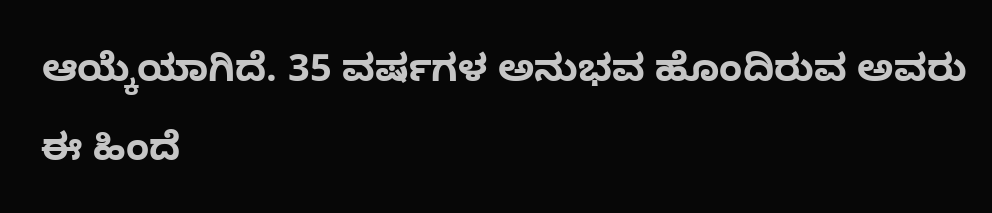ಆಯ್ಕೆಯಾಗಿದೆ. 35 ವರ್ಷಗಳ ಅನುಭವ ಹೊಂದಿರುವ ಅವರು ಈ ಹಿಂದೆ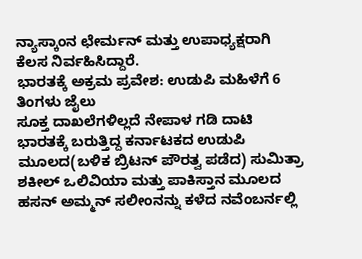ನ್ಯಾಸ್ಕಾಂನ ಛೇರ್ಮನ್ ಮತ್ತು ಉಪಾಧ್ಯಕ್ಷರಾಗಿ ಕೆಲಸ ನಿರ್ವಹಿಸಿದ್ದಾರೆ.
ಭಾರತಕ್ಕೆ ಅಕ್ರಮ ಪ್ರವೇಶ: ಉಡುಪಿ ಮಹಿಳೆಗೆ 6 ತಿಂಗಳು ಜೈಲು
ಸೂಕ್ತ ದಾಖಲೆಗಳಿಲ್ಲದೆ ನೇಪಾಳ ಗಡಿ ದಾಟಿ ಭಾರತಕ್ಕೆ ಬರುತ್ತಿದ್ದ ಕರ್ನಾಟಕದ ಉಡುಪಿ ಮೂಲದ(ಬಳಿಕ ಬ್ರಿಟನ್ ಪೌರತ್ವ ಪಡೆದ) ಸುಮಿತ್ರಾ ಶಕೀಲ್ ಒಲಿವಿಯಾ ಮತ್ತು ಪಾಕಿಸ್ತಾನ ಮೂಲದ ಹಸನ್ ಅಮ್ಮನ್ ಸಲೀಂನನ್ನು ಕಳೆದ ನವೆಂಬರ್ನಲ್ಲಿ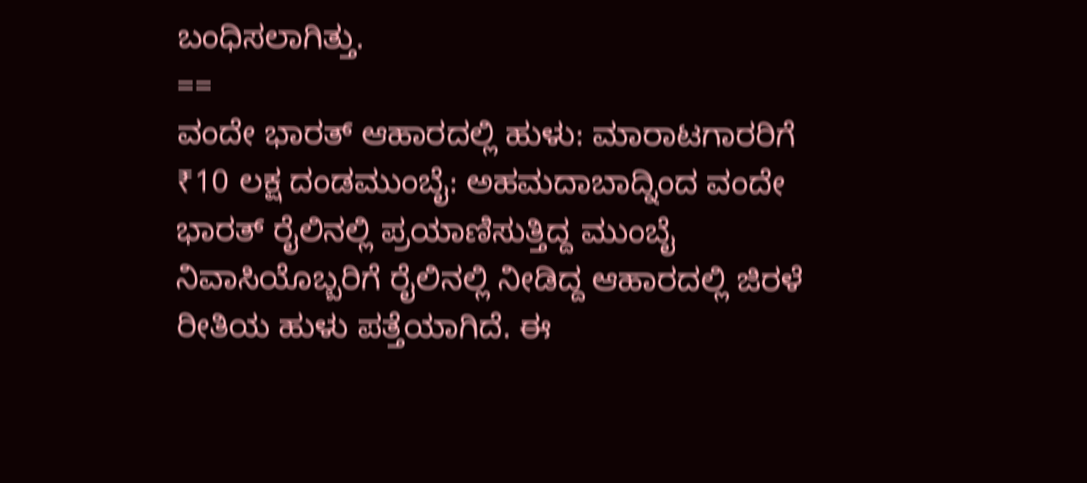ಬಂಧಿಸಲಾಗಿತ್ತು.
==
ವಂದೇ ಭಾರತ್ ಆಹಾರದಲ್ಲಿ ಹುಳು: ಮಾರಾಟಗಾರರಿಗೆ ₹10 ಲಕ್ಷ ದಂಡಮುಂಬೈ: ಅಹಮದಾಬಾದ್ನಿಂದ ವಂದೇ ಭಾರತ್ ರೈಲಿನಲ್ಲಿ ಪ್ರಯಾಣಿಸುತ್ತಿದ್ದ ಮುಂಬೈ ನಿವಾಸಿಯೊಬ್ಬರಿಗೆ ರೈಲಿನಲ್ಲಿ ನೀಡಿದ್ದ ಆಹಾರದಲ್ಲಿ ಜಿರಳೆ ರೀತಿಯ ಹುಳು ಪತ್ತೆಯಾಗಿದೆ. ಈ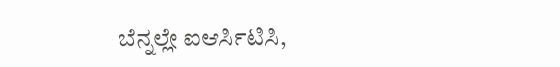ಬೆನ್ನಲ್ಲೇ ಐಆರ್ಸಿಟಿಸಿ,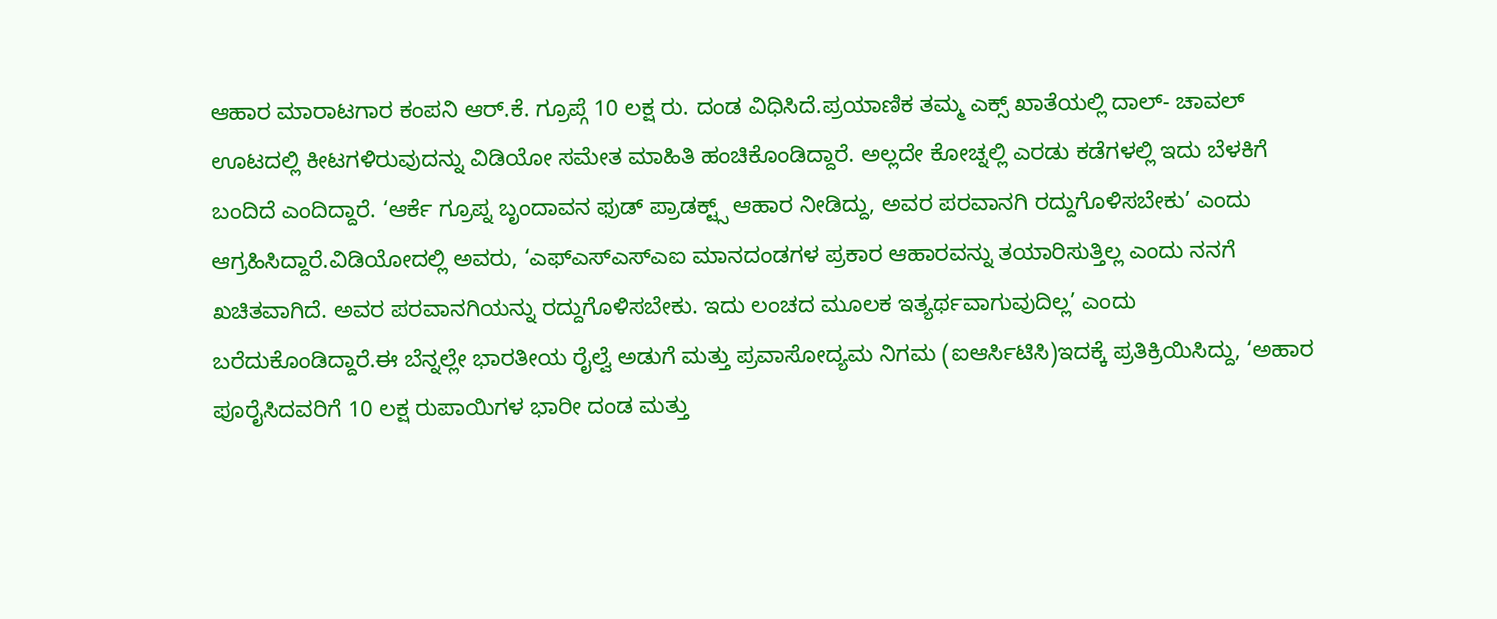ಆಹಾರ ಮಾರಾಟಗಾರ ಕಂಪನಿ ಆರ್.ಕೆ. ಗ್ರೂಪ್ಗೆ 10 ಲಕ್ಷ ರು. ದಂಡ ವಿಧಿಸಿದೆ.ಪ್ರಯಾಣಿಕ ತಮ್ಮ ಎಕ್ಸ್ ಖಾತೆಯಲ್ಲಿ ದಾಲ್- ಚಾವಲ್ ಊಟದಲ್ಲಿ ಕೀಟಗಳಿರುವುದನ್ನು ವಿಡಿಯೋ ಸಮೇತ ಮಾಹಿತಿ ಹಂಚಿಕೊಂಡಿದ್ದಾರೆ. ಅಲ್ಲದೇ ಕೋಚ್ನಲ್ಲಿ ಎರಡು ಕಡೆಗಳಲ್ಲಿ ಇದು ಬೆಳಕಿಗೆ ಬಂದಿದೆ ಎಂದಿದ್ದಾರೆ. ‘ಆರ್ಕೆ ಗ್ರೂಪ್ನ ಬೃಂದಾವನ ಫುಡ್ ಪ್ರಾಡಕ್ಟ್ಸ್ ಆಹಾರ ನೀಡಿದ್ದು, ಅವರ ಪರವಾನಗಿ ರದ್ದುಗೊಳಿಸಬೇಕು’ ಎಂದು ಆಗ್ರಹಿಸಿದ್ದಾರೆ.ವಿಡಿಯೋದಲ್ಲಿ ಅವರು, ‘ಎಫ್ಎಸ್ಎಸ್ಎಐ ಮಾನದಂಡಗಳ ಪ್ರಕಾರ ಆಹಾರವನ್ನು ತಯಾರಿಸುತ್ತಿಲ್ಲ ಎಂದು ನನಗೆ ಖಚಿತವಾಗಿದೆ. ಅವರ ಪರವಾನಗಿಯನ್ನು ರದ್ದುಗೊಳಿಸಬೇಕು. ಇದು ಲಂಚದ ಮೂಲಕ ಇತ್ಯರ್ಥವಾಗುವುದಿಲ್ಲ’ ಎಂದು ಬರೆದುಕೊಂಡಿದ್ದಾರೆ.ಈ ಬೆನ್ನಲ್ಲೇ ಭಾರತೀಯ ರೈಲ್ವೆ ಅಡುಗೆ ಮತ್ತು ಪ್ರವಾಸೋದ್ಯಮ ನಿಗಮ (ಐಆರ್ಸಿಟಿಸಿ)ಇದಕ್ಕೆ ಪ್ರತಿಕ್ರಿಯಿಸಿದ್ದು, ‘ಅಹಾರ ಪೂರೈಸಿದವರಿಗೆ 10 ಲಕ್ಷ ರುಪಾಯಿಗಳ ಭಾರೀ ದಂಡ ಮತ್ತು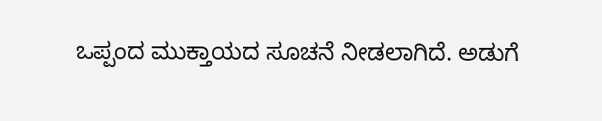ಒಪ್ಪಂದ ಮುಕ್ತಾಯದ ಸೂಚನೆ ನೀಡಲಾಗಿದೆ. ಅಡುಗೆ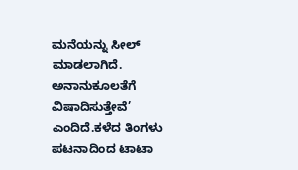ಮನೆಯನ್ನು ಸೀಲ್ ಮಾಡಲಾಗಿದೆ. ಅನಾನುಕೂಲತೆಗೆ ವಿಷಾದಿಸುತ್ತೇವೆ’ ಎಂದಿದೆ.ಕಳೆದ ತಿಂಗಳು ಪಟನಾದಿಂದ ಟಾಟಾ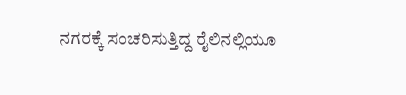ನಗರಕ್ಕೆ ಸಂಚರಿಸುತ್ತಿದ್ದ ರೈಲಿನಲ್ಲಿಯೂ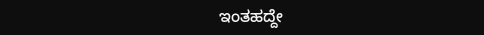ಇಂತಹದ್ದೇ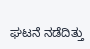ಘಟನೆ ನಡೆದಿತ್ತು